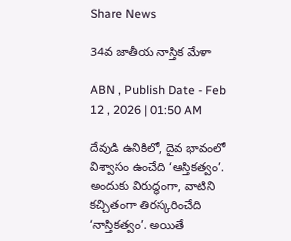Share News

34వ జాతీయ నాస్తిక మేళా

ABN , Publish Date - Feb 12 , 2026 | 01:50 AM

దేవుడి ఉనికిలో, దైవ భావంలో విశ్వాసం ఉంచేది ‘ఆస్తికత్వం’. అందుకు విరుద్ధంగా, వాటిని కచ్చితంగా తిరస్కరించేది ‘నాస్తికత్వం’. అయితే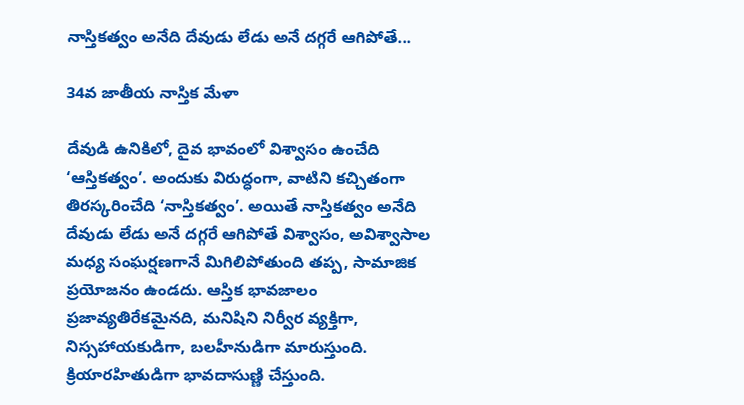నాస్తికత్వం అనేది దేవుడు లేడు అనే దగ్గరే ఆగిపోతే...

34వ జాతీయ నాస్తిక మేళా

దేవుడి ఉనికిలో, దైవ భావంలో విశ్వాసం ఉంచేది ‘ఆస్తికత్వం’. అందుకు విరుద్ధంగా, వాటిని కచ్చితంగా తిరస్కరించేది ‘నాస్తికత్వం’. అయితే నాస్తికత్వం అనేది దేవుడు లేడు అనే దగ్గరే ఆగిపోతే విశ్వాసం, అవిశ్వాసాల మధ్య సంఘర్షణగానే మిగిలిపోతుంది తప్ప, సామాజిక ప్రయోజనం ఉండదు. ఆస్తిక భావజాలం ప్రజావ్యతిరేకమైనది, మనిషిని నిర్వీర వ్యక్తిగా, నిస్సహాయకుడిగా, బలహీనుడిగా మారుస్తుంది. క్రియారహితుడిగా భావదాసుణ్ణి చేస్తుంది.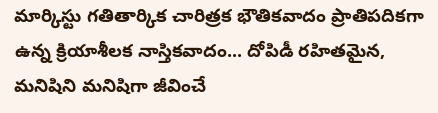మార్కిస్టు గతితార్కిక చారిత్రక భౌతికవాదం ప్రాతిపదికగా ఉన్న క్రియాశీలక నాస్తికవాదం... దోపిడీ రహితమైన, మనిషిని మనిషిగా జీవించే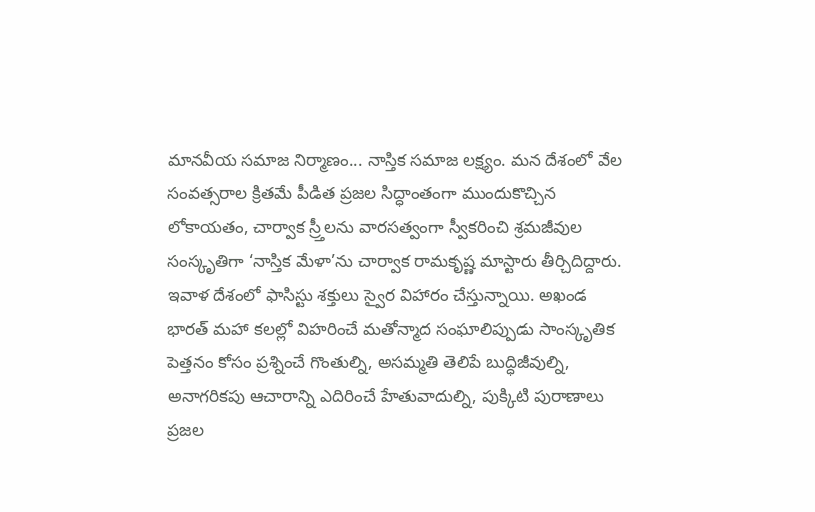మానవీయ సమాజ నిర్మాణం... నాస్తిక సమాజ లక్ష్యం. మన దేశంలో వేల సంవత్సరాల క్రితమే పీడిత ప్రజల సిద్ధాంతంగా ముందుకొచ్చిన లోకాయతం, చార్వాక స్ర్తీలను వారసత్వంగా స్వీకరించి శ్రమజీవుల సంస్కృతిగా ‘నాస్తిక మేళా’ను చార్వాక రామకృష్ణ మాస్టారు తీర్చిదిద్దారు. ఇవాళ దేశంలో ఫాసిస్టు శక్తులు స్వైర విహారం చేస్తున్నాయి. అఖండ భారత్ మహా కలల్లో విహరించే మతోన్మాద సంఘాలిప్పుడు సాంస్కృతిక పెత్తనం కోసం ప్రశ్నించే గొంతుల్ని, అసమ్మతి తెలిపే బుద్ధిజీవుల్ని, అనాగరికపు ఆచారాన్ని ఎదిరించే హేతువాదుల్ని, పుక్కిటి పురాణాలు ప్రజల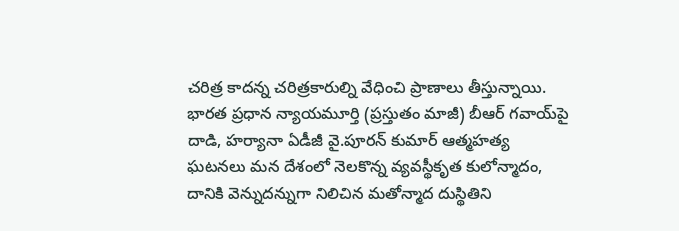చరిత్ర కాదన్న చరిత్రకారుల్ని వేధించి ప్రాణాలు తీస్తున్నాయి. భారత ప్రధాన న్యాయమూర్తి (ప్రస్తుతం మాజీ) బీఆర్ గవాయ్‌పై దాడి, హర్యానా ఏడీజీ వై.పూరన్ కుమార్ ఆత్మహత్య ఘటనలు మన దేశంలో నెలకొన్న వ్యవస్థీకృత కులోన్మాదం, దానికి వెన్నుదన్నుగా నిలిచిన మతోన్మాద దుస్థితిని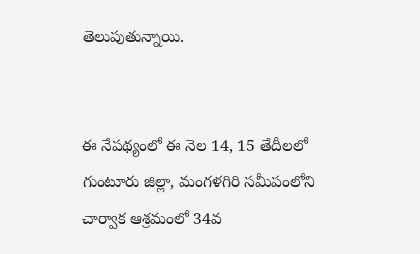తెలుపుతున్నాయి.


ఈ నేపథ్యంలో ఈ నెల 14, 15 తేదీలలో గుంటూరు జిల్లా, మంగళగిరి సమీపంలోని చార్వాక ఆశ్రమంలో 34వ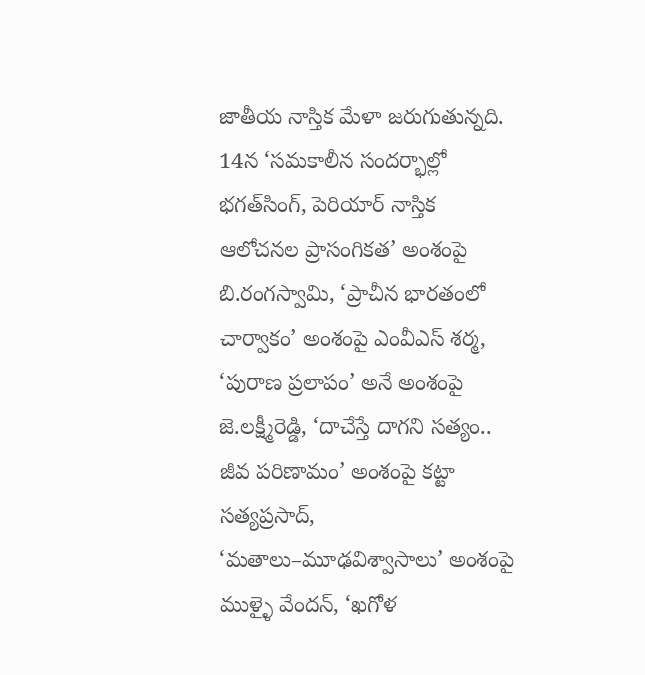జాతీయ నాస్తిక మేళా జరుగుతున్నది. 14న ‘సమకాలీన సందర్భాల్లో భగత్‌సింగ్, పెరియార్ నాస్తిక ఆలోచనల ప్రాసంగికత’ అంశంపై బి.రంగస్వామి, ‘ప్రాచీన భారతంలో చార్వాకం’ అంశంపై ఎంవీఎస్ శర్మ, ‘పురాణ ప్రలాపం’ అనే అంశంపై జె.లక్ష్మీరెడ్డి, ‘దాచేస్తే దాగని సత్యం.. జీవ పరిణామం’ అంశంపై కట్టా సత్యప్రసాద్‌, ‘మతాలు–మూఢవిశ్వాసాలు’ అంశంపై ముళ్ళై వేందన్‌, ‘ఖగోళ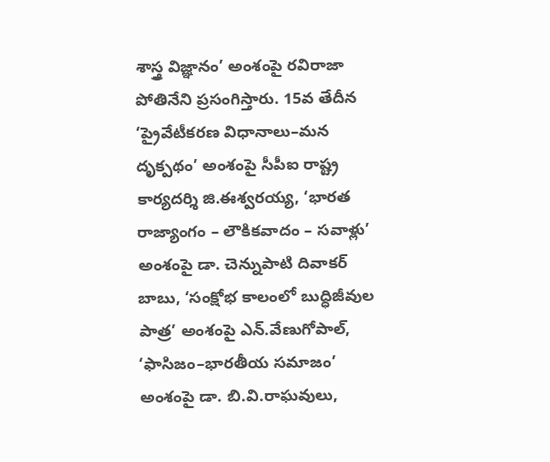శాస్త్ర విజ్ఞానం’ అంశంపై రవిరాజా పోతినేని ప్రసంగిస్తారు. 15వ తేదీన ‘ప్రైవేటీకరణ విధానాలు–మన దృక్పథం’ అంశంపై సీపీఐ రాష్ట్ర కార్యదర్శి జి.ఈశ్వరయ్య, ‘భారత రాజ్యాంగం – లౌకికవాదం – సవాళ్లు’ అంశంపై డా. చెన్నుపాటి దివాకర్ బాబు, ‘సంక్షోభ కాలంలో బుద్ధిజీవుల పాత్ర’ అంశంపై ఎన్‌.వేణుగోపాల్‌, ‘ఫాసిజం–భారతీయ సమాజం’ అంశంపై డా. బి.వి.రాఘవులు,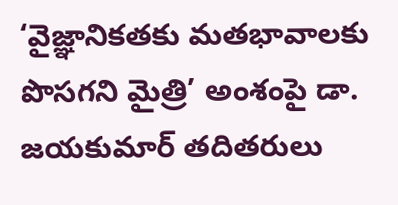‘వైజ్ఞానికతకు మతభావాలకు పొసగని మైత్రి’ అంశంపై డా. జయకుమార్‌ తదితరులు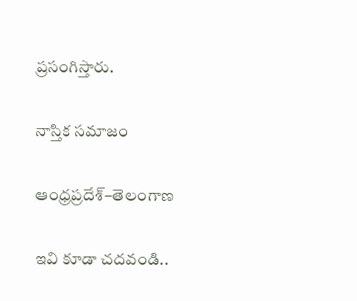ప్రసంగిస్తారు.

నాస్తిక సమాజం

ఆంధ్రప్రదేశ్‌–తెలంగాణ

ఇవి కూడా చదవండి..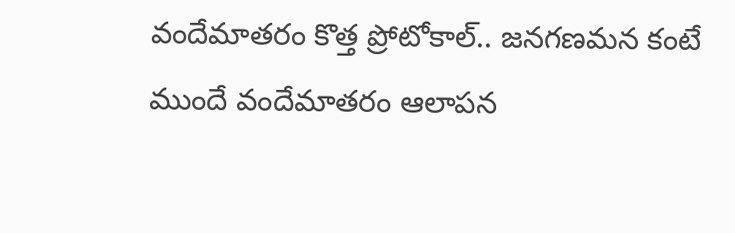వందేమాతరం కొత్త ప్రోటోకాల్.. జనగణమన కంటే ముందే వందేమాతరం ఆలాపన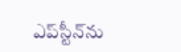ఎప్‌స్టీన్‌ను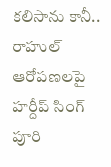కలిసాను కానీ.. రాహుల్ ఆరోపణలపై హర్దీప్ సింగ్ పూరి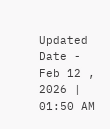Updated Date - Feb 12 , 2026 | 01:50 AM